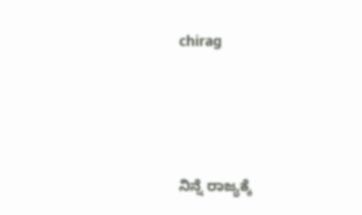chirag





ನಿನ್ನೆ ರಾಜ್ಯಕ್ಕೆ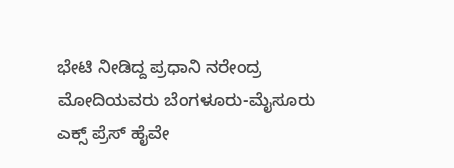ಭೇಟಿ ನೀಡಿದ್ದ ಪ್ರಧಾನಿ ನರೇಂದ್ರ ಮೋದಿಯವರು ಬೆಂಗಳೂರು-ಮೈಸೂರು ಎಕ್ಸ್ ಪ್ರೆಸ್ ಹೈವೇ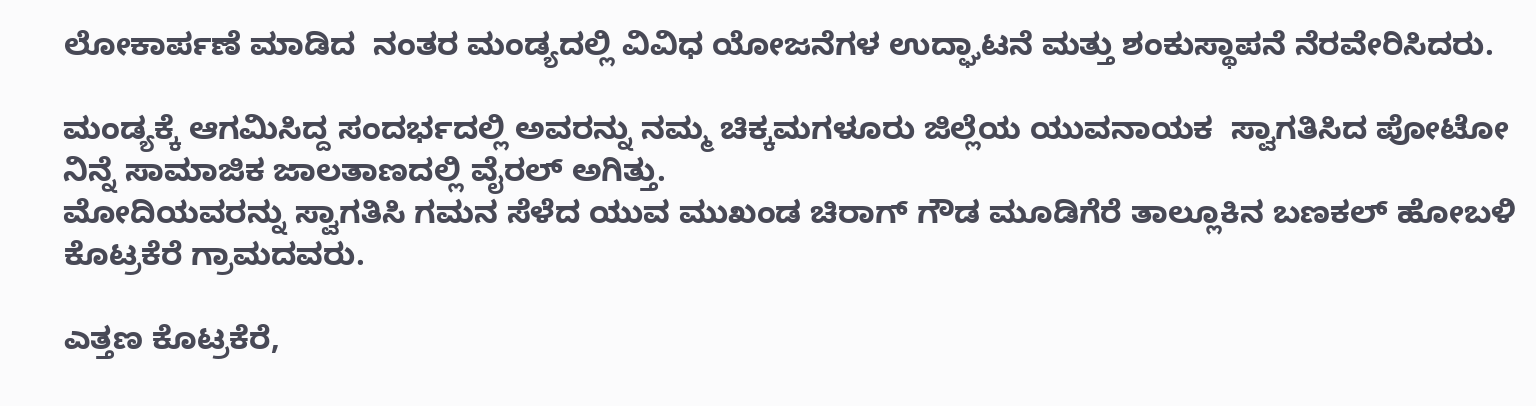ಲೋಕಾರ್ಪಣೆ ಮಾಡಿದ  ನಂತರ ಮಂಡ್ಯದಲ್ಲಿ ವಿವಿಧ ಯೋಜನೆಗಳ ಉದ್ಘಾಟನೆ ಮತ್ತು ಶಂಕುಸ್ಥಾಪನೆ ನೆರವೇರಿಸಿದರು.

ಮಂಡ್ಯಕ್ಕೆ ಆಗಮಿಸಿದ್ದ ಸಂದರ್ಭದಲ್ಲಿ ಅವರನ್ನು ನಮ್ಮ ಚಿಕ್ಕಮಗಳೂರು ಜಿಲ್ಲೆಯ ಯುವನಾಯಕ  ಸ್ವಾಗತಿಸಿದ ಪೋಟೋ ನಿನ್ನೆ ಸಾಮಾಜಿಕ ಜಾಲತಾಣದಲ್ಲಿ ವೈರಲ್ ಅಗಿತ್ತು.
ಮೋದಿಯವರನ್ನು ಸ್ವಾಗತಿಸಿ ಗಮನ ಸೆಳೆದ ಯುವ ಮುಖಂಡ ಚಿರಾಗ್ ಗೌಡ ಮೂಡಿಗೆರೆ ತಾಲ್ಲೂಕಿನ ಬಣಕಲ್ ಹೋಬಳಿ ಕೊಟ್ರಕೆರೆ ಗ್ರಾಮದವರು.

ಎತ್ತಣ ಕೊಟ್ರಕೆರೆ,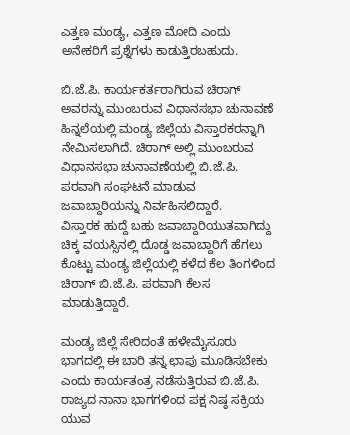ಎತ್ತಣ ಮಂಡ್ಯ, ಎತ್ತಣ ಮೋದಿ ಎಂದು ಅನೇಕರಿಗೆ ಪ್ರಶ್ನೆಗಳು ಕಾಡುತ್ತಿರಬಹುದು.

ಬಿ.ಜೆ.ಪಿ. ಕಾರ್ಯಕರ್ತರಾಗಿರುವ ಚಿರಾಗ್ ಅವರನ್ನು ಮುಂಬರುವ ವಿಧಾನಸಭಾ ಚುನಾವಣೆ ಹಿನ್ನಲೆಯಲ್ಲಿ ಮಂಡ್ಯ ಜಿಲ್ಲೆಯ ವಿಸ್ತಾರಕರನ್ನಾಗಿ ನೇಮಿಸಲಾಗಿದೆ. ಚಿರಾಗ್ ಅಲ್ಲಿ ಮುಂಬರುವ ವಿಧಾನಸಭಾ ಚುನಾವಣೆಯಲ್ಲಿ ಬಿ.ಜೆ.ಪಿ. ಪರವಾಗಿ ಸಂಘಟನೆ ಮಾಡುವ ಜವಾಬ್ದಾರಿಯನ್ನು ನಿರ್ವಹಿಸಲಿದ್ದಾರೆ.
ವಿಸ್ತಾರಕ ಹುದ್ದೆ ಬಹು ಜವಾಬ್ದಾರಿಯುತವಾಗಿದ್ದು ಚಿಕ್ಕ ವಯಸ್ಸಿನಲ್ಲಿ ದೊಡ್ಡ ಜವಾಬ್ದಾರಿಗೆ ಹೆಗಲು ಕೊಟ್ಟು ಮಂಡ್ಯ ಜಿಲ್ಲೆಯಲ್ಲಿ ಕಳೆದ ಕೆಲ ತಿಂಗಳಿಂದ ಚಿರಾಗ್ ಬಿ.ಜೆ.ಪಿ. ಪರವಾಗಿ ಕೆಲಸ ಮಾಡುತ್ತಿದ್ದಾರೆ.

ಮಂಡ್ಯ ಜಿಲ್ಲೆ ಸೇರಿದಂತೆ ಹಳೇಮೈಸೂರು ಭಾಗದಲ್ಲಿ ಈ ಬಾರಿ ತನ್ನ ಛಾಪು ಮೂಡಿಸಬೇಕು ಎಂದು ಕಾರ್ಯತಂತ್ರ ನಡೆಸುತ್ತಿರುವ ಬಿ.ಜೆ.ಪಿ. ರಾಜ್ಯದ ನಾನಾ ಭಾಗಗಳಿಂದ ಪಕ್ಷ ನಿಷ್ಠ ಸಕ್ರಿಯ ಯುವ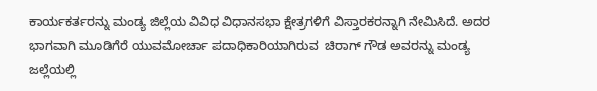ಕಾರ್ಯಕರ್ತರನ್ನು ಮಂಡ್ಯ ಜಿಲ್ಲೆಯ ವಿವಿಧ ವಿಧಾನಸಭಾ ಕ್ಷೇತ್ರಗಳಿಗೆ ವಿಸ್ತಾರಕರನ್ನಾಗಿ ನೇಮಿಸಿದೆ. ಅದರ ಭಾಗವಾಗಿ ಮೂಡಿಗೆರೆ ಯುವಮೋರ್ಚಾ ಪದಾಧಿಕಾರಿಯಾಗಿರುವ  ಚಿರಾಗ್ ಗೌಡ ಅವರನ್ನು ಮಂಡ್ಯ ಜಲ್ಲೆಯಲ್ಲಿ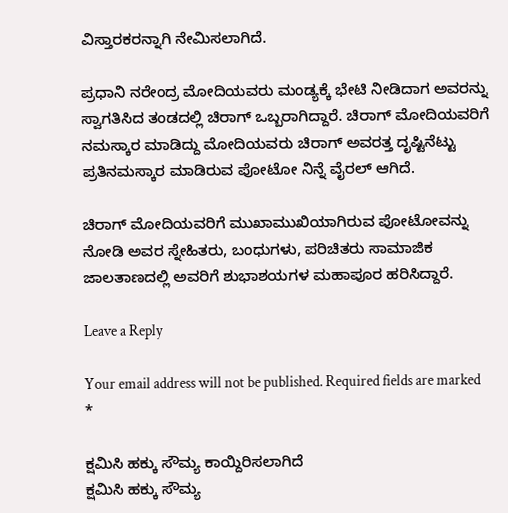ವಿಸ್ತಾರಕರನ್ನಾಗಿ ನೇಮಿಸಲಾಗಿದೆ.

ಪ್ರಧಾನಿ ನರೇಂದ್ರ ಮೋದಿಯವರು ಮಂಡ್ಯಕ್ಕೆ ಭೇಟಿ ನೀಡಿದಾಗ ಅವರನ್ನು ಸ್ವಾಗತಿಸಿದ ತಂಡದಲ್ಲಿ ಚಿರಾಗ್ ಒಬ್ಬರಾಗಿದ್ದಾರೆ. ಚಿರಾಗ್ ಮೋದಿಯವರಿಗೆ ನಮಸ್ಕಾರ ಮಾಡಿದ್ದು ಮೋದಿಯವರು ಚಿರಾಗ್ ಅವರತ್ತ ದೃಷ್ಟಿನೆಟ್ಟು ಪ್ರತಿನಮಸ್ಕಾರ ಮಾಡಿರುವ ಪೋಟೋ ನಿನ್ನೆ ವೈರಲ್ ಆಗಿದೆ.

ಚಿರಾಗ್ ಮೋದಿಯವರಿಗೆ ಮುಖಾಮುಖಿಯಾಗಿರುವ ಪೋಟೋವನ್ನು ನೋಡಿ ಅವರ ಸ್ನೇಹಿತರು, ಬಂಧುಗಳು, ಪರಿಚಿತರು ಸಾಮಾಜಿಕ ಜಾಲತಾಣದಲ್ಲಿ ಅವರಿಗೆ ಶುಭಾಶಯಗಳ ಮಹಾಪೂರ ಹರಿಸಿದ್ದಾರೆ.

Leave a Reply

Your email address will not be published. Required fields are marked *

ಕ್ಷಮಿಸಿ ಹಕ್ಕು ಸೌಮ್ಯ ಕಾಯ್ದಿರಿಸಲಾಗಿದೆ
ಕ್ಷಮಿಸಿ ಹಕ್ಕು ಸೌಮ್ಯ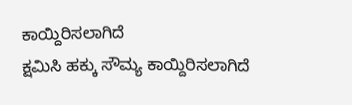ಕಾಯ್ದಿರಿಸಲಾಗಿದೆ
ಕ್ಷಮಿಸಿ ಹಕ್ಕು ಸೌಮ್ಯ ಕಾಯ್ದಿರಿಸಲಾಗಿದೆ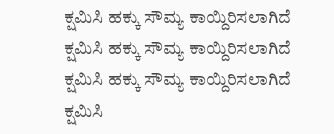ಕ್ಷಮಿಸಿ ಹಕ್ಕು ಸೌಮ್ಯ ಕಾಯ್ದಿರಿಸಲಾಗಿದೆ
ಕ್ಷಮಿಸಿ ಹಕ್ಕು ಸೌಮ್ಯ ಕಾಯ್ದಿರಿಸಲಾಗಿದೆ
ಕ್ಷಮಿಸಿ ಹಕ್ಕು ಸೌಮ್ಯ ಕಾಯ್ದಿರಿಸಲಾಗಿದೆ
ಕ್ಷಮಿಸಿ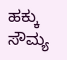ಹಕ್ಕು ಸೌಮ್ಯ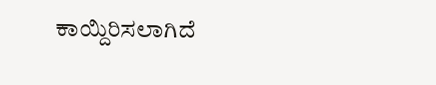ಕಾಯ್ದಿರಿಸಲಾಗಿದೆ